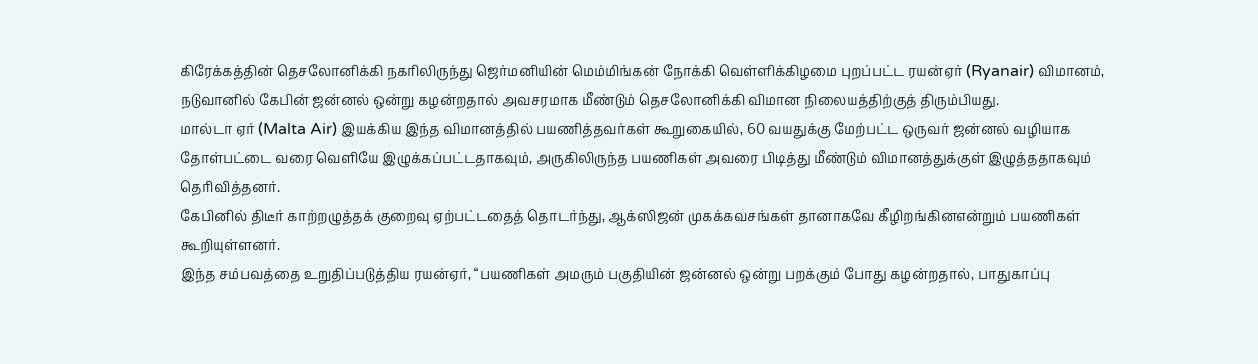கிரேக்கத்தின் தெசலோனிக்கி நகரிலிருந்து ஜெர்மனியின் மெம்மிங்கன் நோக்கி வெள்ளிக்கிழமை புறப்பட்ட ரயன்ஏர் (Ryanair) விமானம், நடுவானில் கேபின் ஜன்னல் ஒன்று கழன்றதால் அவசரமாக மீண்டும் தெசலோனிக்கி விமான நிலையத்திற்குத் திரும்பியது.
மால்டா ஏர் (Malta Air) இயக்கிய இந்த விமானத்தில் பயணித்தவர்கள் கூறுகையில், 60 வயதுக்கு மேற்பட்ட ஒருவர் ஜன்னல் வழியாக தோள்பட்டை வரை வெளியே இழுக்கப்பட்டதாகவும், அருகிலிருந்த பயணிகள் அவரை பிடித்து மீண்டும் விமானத்துக்குள் இழுத்ததாகவும் தெரிவித்தனர்.
கேபினில் திடீர் காற்றழுத்தக் குறைவு ஏற்பட்டதைத் தொடர்ந்து, ஆக்ஸிஜன் முகக்கவசங்கள் தானாகவே கீழிறங்கினஎன்றும் பயணிகள் கூறியுள்ளனர்.
இந்த சம்பவத்தை உறுதிப்படுத்திய ரயன்ஏர், “பயணிகள் அமரும் பகுதியின் ஜன்னல் ஒன்று பறக்கும் போது கழன்றதால், பாதுகாப்பு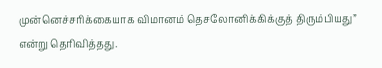முன்னெச்சரிக்கையாக விமானம் தெசலோனிக்கிக்குத் திரும்பியது” என்று தெரிவித்தது.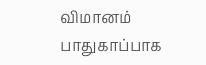விமானம் பாதுகாப்பாக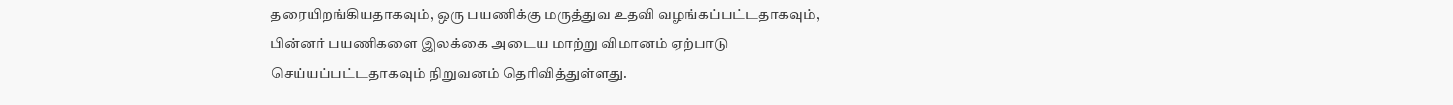தரையிறங்கியதாகவும், ஒரு பயணிக்கு மருத்துவ உதவி வழங்கப்பட்டதாகவும், பின்னர் பயணிகளை இலக்கை அடைய மாற்று விமானம் ஏற்பாடு செய்யப்பட்டதாகவும் நிறுவனம் தெரிவித்துள்ளது.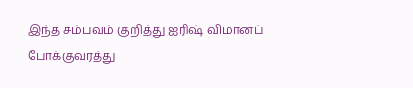இந்த சம்பவம் குறித்து ஐரிஷ் விமானப் போக்குவரத்து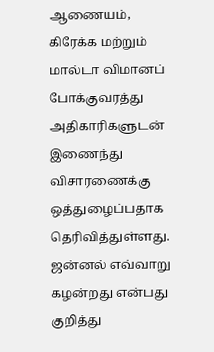ஆணையம், கிரேக்க மற்றும் மால்டா விமானப் போக்குவரத்து அதிகாரிகளுடன் இணைந்து விசாரணைக்கு ஒத்துழைப்பதாக தெரிவித்துள்ளது. ஜன்னல் எவ்வாறு கழன்றது என்பது குறித்து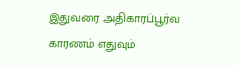இதுவரை அதிகாரப்பூர்வ காரணம் எதுவும்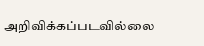அறிவிக்கப்படவில்லை